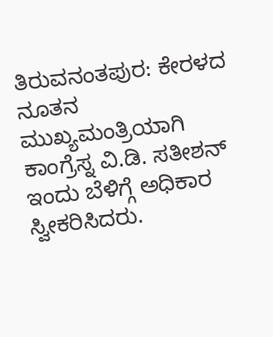ತಿರುವನಂತಪುರ: ಕೇರಳದ ನೂತನ ಮುಖ್ಯಮಂತ್ರಿಯಾಗಿ ಕಾಂಗ್ರೆಸ್ನ ವಿ.ಡಿ. ಸತೀಶನ್ ಇಂದು ಬೆಳಿಗ್ಗೆ ಅಧಿಕಾರ ಸ್ವೀಕರಿಸಿದರು.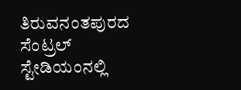ತಿರುವನಂತಪುರದ ಸೆಂಟ್ರಲ್ ಸ್ಟೇಡಿಯಂನಲ್ಲಿ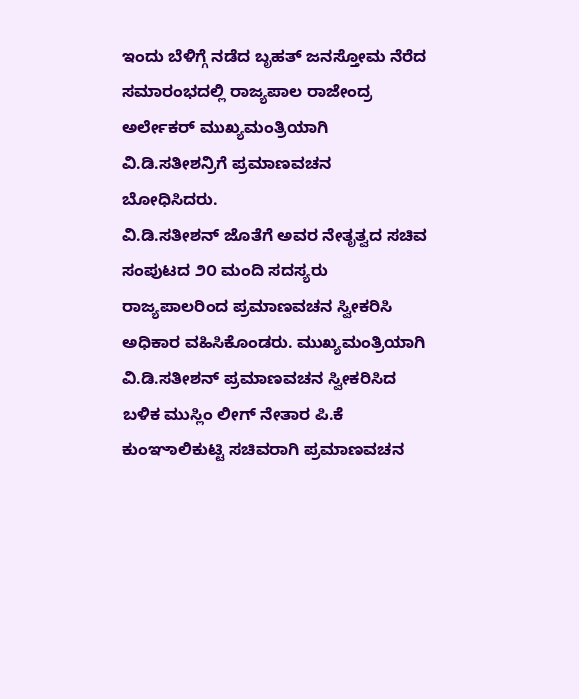ಇಂದು ಬೆಳಿಗ್ಗೆ ನಡೆದ ಬೃಹತ್ ಜನಸ್ತೋಮ ನೆರೆದ ಸಮಾರಂಭದಲ್ಲಿ ರಾಜ್ಯಪಾಲ ರಾಜೇಂದ್ರ ಅರ್ಲೇಕರ್ ಮುಖ್ಯಮಂತ್ರಿಯಾಗಿ ವಿ.ಡಿ.ಸತೀಶನ್ರಿಗೆ ಪ್ರಮಾಣವಚನ ಬೋಧಿಸಿದರು.
ವಿ.ಡಿ.ಸತೀಶನ್ ಜೊತೆಗೆ ಅವರ ನೇತೃತ್ವದ ಸಚಿವ ಸಂಪುಟದ ೨೦ ಮಂದಿ ಸದಸ್ಯರು ರಾಜ್ಯಪಾಲರಿಂದ ಪ್ರಮಾಣವಚನ ಸ್ವೀಕರಿಸಿ ಅಧಿಕಾರ ವಹಿಸಿಕೊಂಡರು. ಮುಖ್ಯಮಂತ್ರಿಯಾಗಿ ವಿ.ಡಿ.ಸತೀಶನ್ ಪ್ರಮಾಣವಚನ ಸ್ವೀಕರಿಸಿದ ಬಳಿಕ ಮುಸ್ಲಿಂ ಲೀಗ್ ನೇತಾರ ಪಿ.ಕೆ ಕುಂಞಾಲಿಕುಟ್ಟಿ ಸಚಿವರಾಗಿ ಪ್ರಮಾಣವಚನ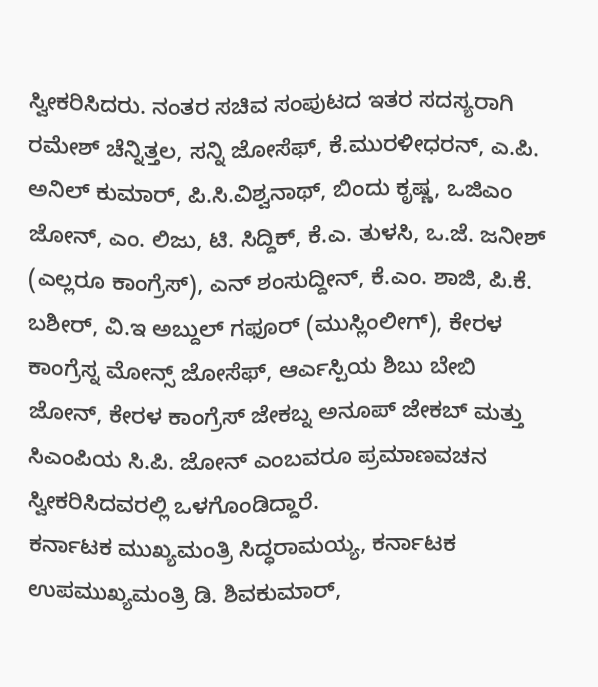ಸ್ವೀಕರಿಸಿದರು. ನಂತರ ಸಚಿವ ಸಂಪುಟದ ಇತರ ಸದಸ್ಯರಾಗಿ ರಮೇಶ್ ಚೆನ್ನಿತ್ತಲ, ಸನ್ನಿ ಜೋಸೆಫ್, ಕೆ.ಮುರಳೀಧರನ್, ಎ.ಪಿ. ಅನಿಲ್ ಕುಮಾರ್, ಪಿ.ಸಿ.ವಿಶ್ವನಾಥ್, ಬಿಂದು ಕೃಷ್ಣ, ಒಜಿಎಂ ಜೋನ್, ಎಂ. ಲಿಜು, ಟಿ. ಸಿದ್ದಿಕ್, ಕೆ.ಎ. ತುಳಸಿ, ಒ.ಜೆ. ಜನೀಶ್ (ಎಲ್ಲರೂ ಕಾಂಗ್ರೆಸ್), ಎನ್ ಶಂಸುದ್ದೀನ್, ಕೆ.ಎಂ. ಶಾಜಿ, ಪಿ.ಕೆ. ಬಶೀರ್, ವಿ.ಇ ಅಬ್ದುಲ್ ಗಫೂರ್ (ಮುಸ್ಲಿಂಲೀಗ್), ಕೇರಳ ಕಾಂಗ್ರೆಸ್ನ ಮೋನ್ಸ್ ಜೋಸೆಫ್, ಆರ್ಎಸ್ಪಿಯ ಶಿಬು ಬೇಬಿ ಜೋನ್, ಕೇರಳ ಕಾಂಗ್ರೆಸ್ ಜೇಕಬ್ನ ಅನೂಪ್ ಜೇಕಬ್ ಮತ್ತು ಸಿಎಂಪಿಯ ಸಿ.ಪಿ. ಜೋನ್ ಎಂಬವರೂ ಪ್ರಮಾಣವಚನ ಸ್ವೀಕರಿಸಿದವರಲ್ಲಿ ಒಳಗೊಂಡಿದ್ದಾರೆ.
ಕರ್ನಾಟಕ ಮುಖ್ಯಮಂತ್ರಿ ಸಿದ್ಧರಾಮಯ್ಯ, ಕರ್ನಾಟಕ ಉಪಮುಖ್ಯಮಂತ್ರಿ ಡಿ. ಶಿವಕುಮಾರ್,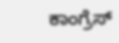ಕಾಂಗ್ರೆಸ್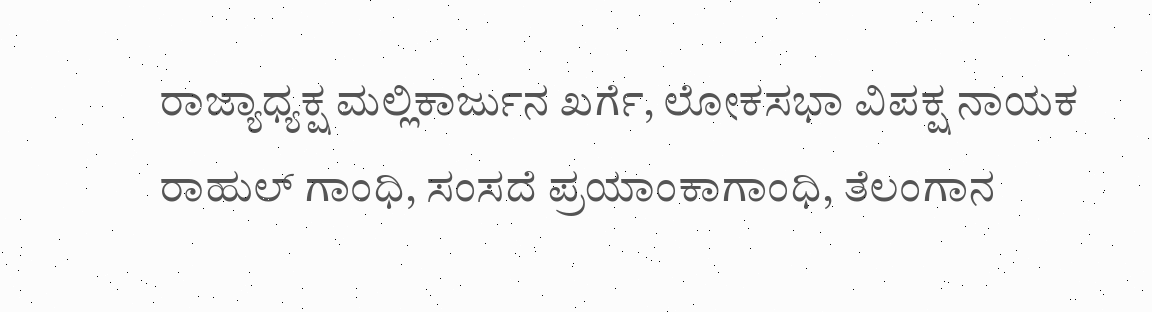ರಾಜ್ಯಾಧ್ಯಕ್ಷ ಮಲ್ಲಿಕಾರ್ಜುನ ಖರ್ಗೆ, ಲೋಕಸಭಾ ವಿಪಕ್ಷ ನಾಯಕ ರಾಹುಲ್ ಗಾಂಧಿ, ಸಂಸದೆ ಪ್ರಯಾಂಕಾಗಾಂಧಿ, ತೆಲಂಗಾನ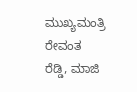ಮುಖ್ಯಮಂತ್ರಿ ರೇವಂತ ರೆಡ್ಡಿ, ಮಾಜಿ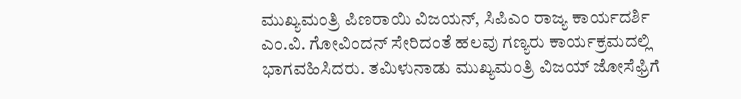ಮುಖ್ಯಮಂತ್ರಿ ಪಿಣರಾಯಿ ವಿಜಯನ್, ಸಿಪಿಎಂ ರಾಜ್ಯ ಕಾರ್ಯದರ್ಶಿ ಎಂ.ವಿ. ಗೋವಿಂದನ್ ಸೇರಿದಂತೆ ಹಲವು ಗಣ್ಯರು ಕಾರ್ಯಕ್ರಮದಲ್ಲಿ ಭಾಗವಹಿಸಿದರು. ತಮಿಳುನಾಡು ಮುಖ್ಯಮಂತ್ರಿ ವಿಜಯ್ ಜೋಸೆಫ್ರಿಗೆ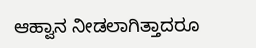ಆಹ್ವಾನ ನೀಡಲಾಗಿತ್ತಾದರೂ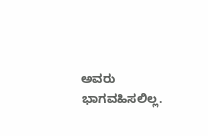ಅವರು ಭಾಗವಹಿಸಲಿಲ್ಲ.